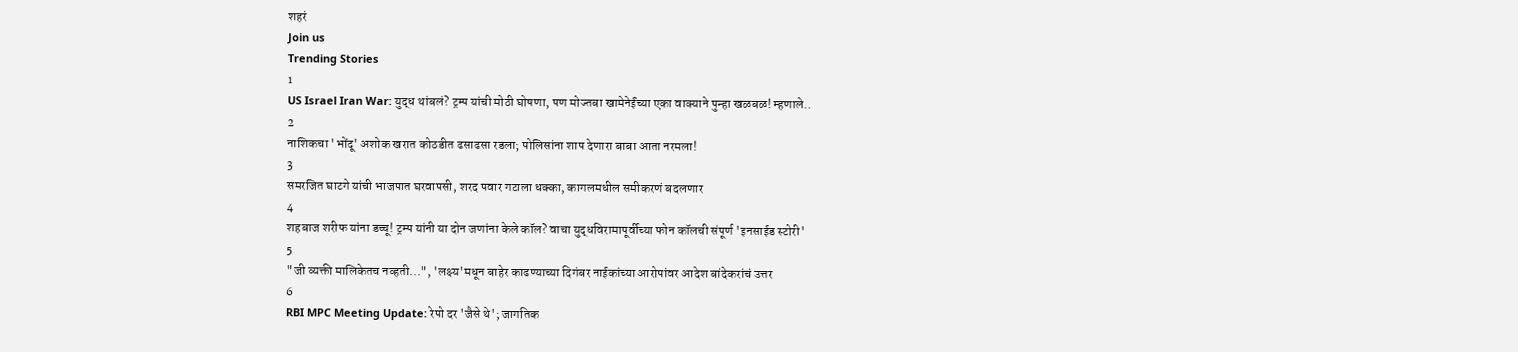शहरं
Join us
Trending Stories
1
US Israel Iran War: युद्ध थांबलं? ट्रम्प यांची मोठी घोषणा, पण मोज्तबा खामेनेईंच्या एका वाक्याने पुन्हा खळबळ! म्हणाले..
2
नाशिकचा 'भोंदू' अशोक खरात कोठडीत ढसाढसा रडला; पोलिसांना शाप देणारा बाबा आता नरमला!
3
समरजित घाटगे यांची भाजपात घरवापसी, शरद पवार गटाला धक्का, कागलमधील समीकरणं बदलणार
4
शहबाज शरीफ यांना डच्चू! ट्रम्प यांनी या दोन जणांना केले कॉल? वाचा युद्धविरामापूर्वीच्या फोन कॉलची संपूर्ण 'इनसाईड स्टोरी'
5
"जी व्यक्ती मालिकेतच नव्हती...", 'लक्ष्य'मधून बाहेर काढण्याच्या दिगंबर नाईकांच्या आरोपांवर आदेश बांदेकरांचं उत्तर
6
RBI MPC Meeting Update: रेपो दर 'जैसे थे'; जागतिक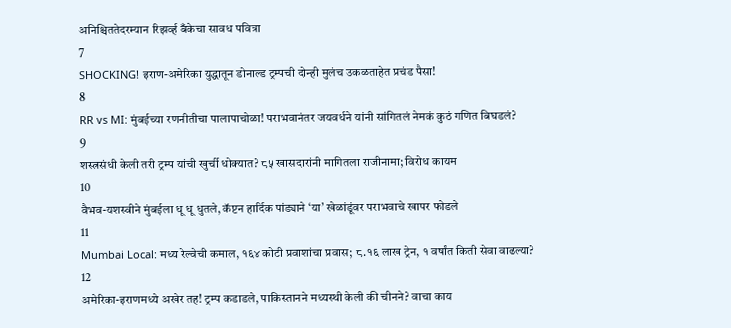अनिश्चिततेदरम्यान रिझर्व्ह बँकेचा सावध पवित्रा
7
SHOCKING! इराण-अमेरिका युद्धातून डोनाल्ड ट्रम्पची दोन्ही मुलंच उकळताहेत प्रचंड पैसा!
8
RR vs MI: मुंबईच्या रणनीतीचा पालापाचोळा! पराभवानंतर जयवर्धने यांनी सांगितलं नेमकं कुठं गणित बिघडलं?
9
शस्त्रसंधी केली तरी ट्रम्प यांची खुर्ची धोक्यात? ८५ खासदारांनी मागितला राजीनामा; विरोध कायम
10
वैभव-यशस्वीने मुंबईला धू धू धुतले, कॅप्टन हार्दिक पांड्याने ‘या’ खेळांडूंवर पराभवाचे खापर फोडले
11
Mumbai Local: मध्य रेल्वेची कमाल, १६४ कोटी प्रवाशांचा प्रवास; ८.१६ लाख ट्रेन, १ वर्षांत किती सेवा वाढल्या?
12
अमेरिका-इराणमध्ये अखेर तह! ट्रम्प कडाडले, पाकिस्तानने मध्यस्थी केली की चीनने? वाचा काय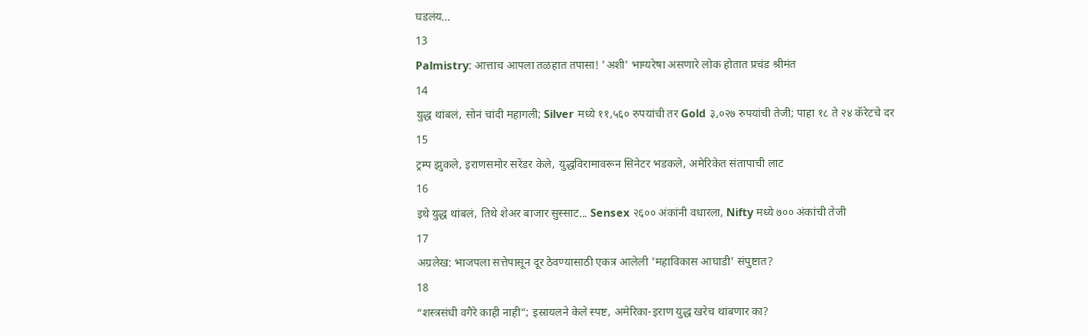घडलंय...
13
Palmistry: आत्ताच आपला तळहात तपासा! 'अशी' भाग्यरेषा असणारे लोक होतात प्रचंड श्रीमंत
14
युद्ध थांबलं, सोनं चांदी महागली; Silver मध्ये ११,५६० रुपयांची तर Gold ३,०२७ रुपयांची तेजी; पाहा १८ ते २४ कॅरेटचे दर
15
ट्रम्प झुकले, इराणसमोर सरेंडर केले, युद्धविरामावरून सिनेटर भडकले, अमेरिकेत संतापाची लाट
16
इथे युद्ध थांबलं, तिथे शेअर बाजार सुस्साट... Sensex २६०० अंकांनी वधारला, Nifty मध्ये ७०० अंकांची तेजी
17
अग्रलेख: भाजपला सत्तेपासून दूर ठेवण्यासाठी एकत्र आलेली 'महाविकास आघाडी' संपुष्टात?
18
“शस्त्रसंधी वगैरे काही नाही”; इस्रायलने केले स्पष्ट, अमेरिका-इराण युद्ध खरेच थांबणार का?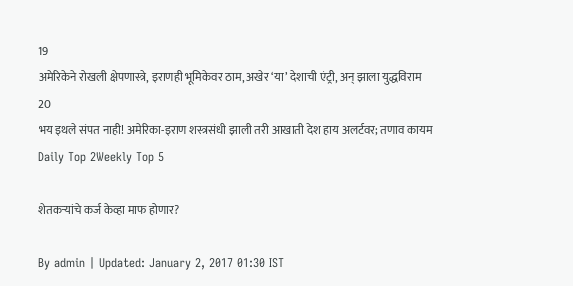19
अमेरिकेने रोखली क्षेपणास्त्रे, इराणही भूमिकेवर ठाम, अखेर ‘या’ देशाची एंट्री, अन् झाला युद्धविराम
20
भय इथले संपत नाही! अमेरिका-इराण शस्त्रसंधी झाली तरी आखाती देश हाय अलर्टवर; तणाव कायम
Daily Top 2Weekly Top 5

शेतकऱ्यांचे कर्ज केव्हा माफ होणार?

By admin | Updated: January 2, 2017 01:30 IST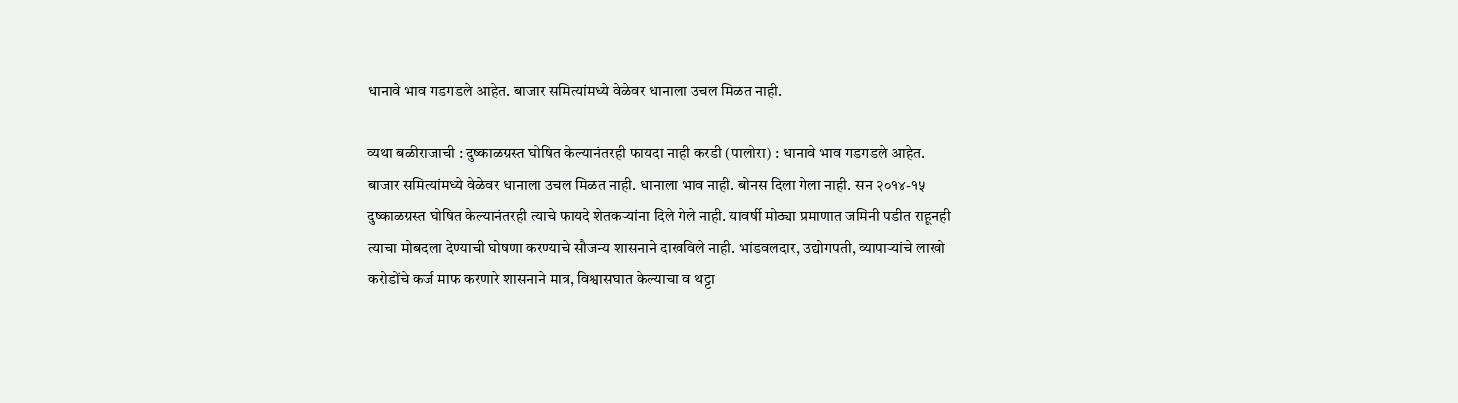धानावे भाव गडगडले आहेत. बाजार समित्यांमध्ये वेळेवर धानाला उचल मिळत नाही.

व्यथा बळीराजाची : दुष्काळग्रस्त घोषित केल्यानंतरही फायदा नाही करडी (पालोरा) : धानावे भाव गडगडले आहेत. बाजार समित्यांमध्ये वेळेवर धानाला उचल मिळत नाही. धानाला भाव नाही. बोनस दिला गेला नाही. सन २०१४-१५ दुष्काळग्रस्त घोषित केल्यानंतरही त्याचे फायदे शेतकऱ्यांना दिले गेले नाही. यावर्षी मोठ्या प्रमाणात जमिनी पडीत राहूनही त्याचा मोबदला देण्याची घोषणा करण्याचे सौजन्य शासनाने दाखविले नाही. भांडवलदार, उद्योगपती, व्यापाऱ्यांचे लाखो करोडोंचे कर्ज माफ करणारे शासनाने मात्र, विश्वासघात केल्याचा व थट्टा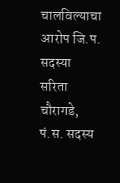चालविल्याचा आरोप जि.प. सदस्या सरिता चौरागडे, पं.स. सदस्य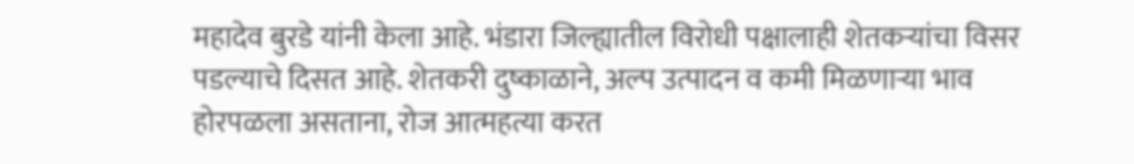महादेव बुरडे यांनी केला आहे. भंडारा जिल्ह्यातील विरोधी पक्षालाही शेतकऱ्यांचा विसर पडल्याचे दिसत आहे. शेतकरी दुष्काळाने, अल्प उत्पादन व कमी मिळणाऱ्या भाव होरपळला असताना, रोज आत्महत्या करत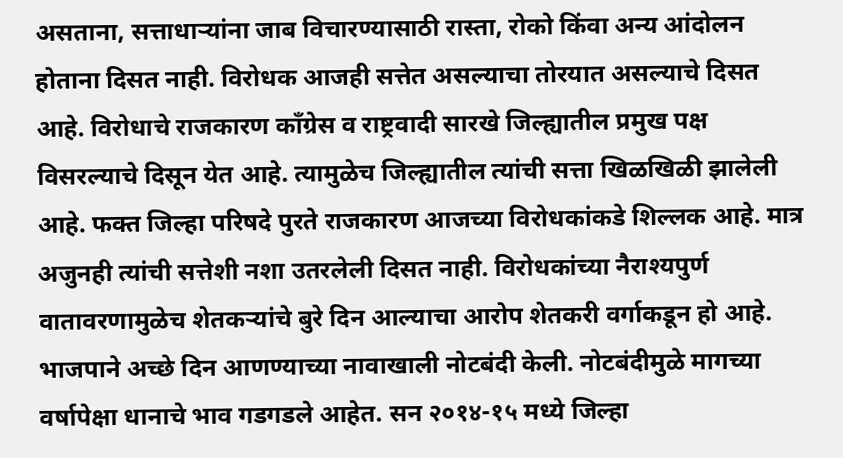असताना, सत्ताधाऱ्यांना जाब विचारण्यासाठी रास्ता, रोको किंवा अन्य आंदोलन होताना दिसत नाही. विरोधक आजही सत्तेत असल्याचा तोरयात असल्याचे दिसत आहे. विरोधाचे राजकारण काँग्रेस व राष्ट्रवादी सारखे जिल्ह्यातील प्रमुख पक्ष विसरल्याचे दिसून येत आहे. त्यामुळेच जिल्ह्यातील त्यांची सत्ता खिळखिळी झालेली आहे. फक्त जिल्हा परिषदे पुरते राजकारण आजच्या विरोधकांकडे शिल्लक आहे. मात्र अजुनही त्यांची सत्तेशी नशा उतरलेली दिसत नाही. विरोधकांच्या नैराश्यपुर्ण वातावरणामुळेच शेतकऱ्यांचे बुरे दिन आल्याचा आरोप शेतकरी वर्गाकडून हो आहे. भाजपाने अच्छे दिन आणण्याच्या नावाखाली नोटबंदी केली. नोटबंदीमुळे मागच्या वर्षापेक्षा धानाचे भाव गडगडले आहेत. सन २०१४-१५ मध्ये जिल्हा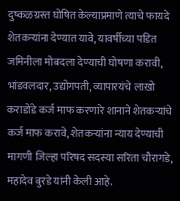दुष्कळग्रस्त घोषित केल्याप्रमाणे त्याचे फायदे शेतकऱ्यांना देण्यात यावे, यावर्षीच्या पडित जमिनीला मोबदला देण्याची घोषणा करावी, भांडवलदार, उद्योगपती, व्यापारयंचे लाखो कराडोंडे कर्ज माफ करणारे शानाने शेतकऱ्यांचे कर्ज माफ करावे, शेतकऱ्यांना न्याय देण्याची मागणी जिल्हा परिषद सदस्या सरिता चौरागडे, महादेव बुरडे यांनी केली आहे.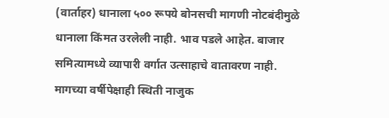(वार्ताहर) धानाला ५०० रूपये बोनसची मागणी नोटबंदीमुळे धानाला किंमत उरलेली नाही. भाव पडले आहेत. बाजार समित्यामध्ये व्यापारी वर्गात उत्साहाचे वातावरण नाही. मागच्या वर्षीपेक्षाही स्थिती नाजुक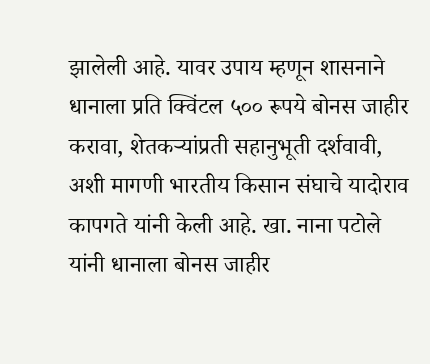झालेली आहे. यावर उपाय म्हणून शासनाने धानाला प्रति क्विंटल ५०० रूपये बोनस जाहीर करावा, शेतकऱ्यांप्रती सहानुभूती दर्शवावी, अशी मागणी भारतीय किसान संघाचे यादोराव कापगते यांनी केली आहे. खा. नाना पटोले यांनी धानाला बोनस जाहीर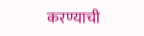करण्याची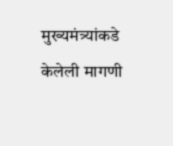मुख्यमंत्र्यांकडे केलेली मागणी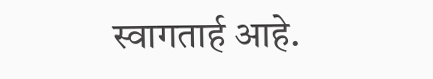स्वागतार्ह आहे.